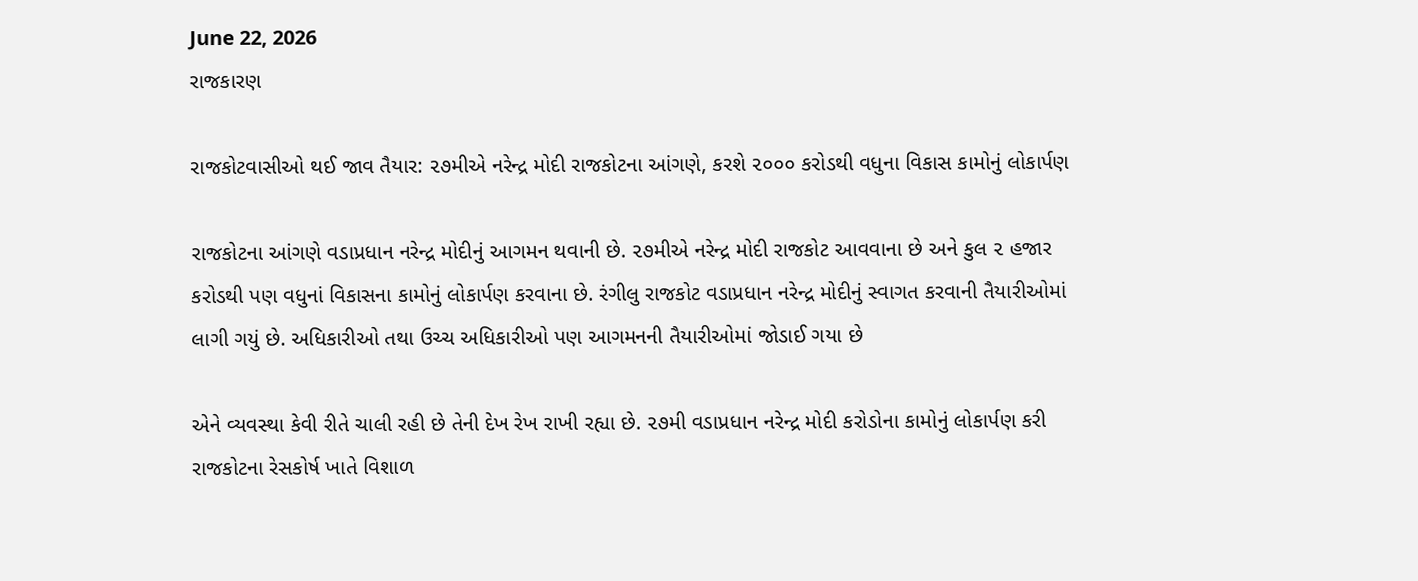June 22, 2026
રાજકારણ

રાજકોટવાસીઓ થઈ જાવ તૈયાર: ૨૭મીએ નરેન્દ્ર મોદી રાજકોટના આંગણે, કરશે ૨૦૦૦ કરોડથી વધુના વિકાસ કામોનું લોકાર્પણ

રાજકોટના આંગણે વડાપ્રધાન નરેન્દ્ર મોદીનું આગમન થવાની છે. ૨૭મીએ નરેન્દ્ર મોદી રાજકોટ આવવાના છે અને કુલ ૨ હજાર કરોડથી પણ વધુનાં વિકાસના કામોનું લોકાર્પણ કરવાના છે. રંગીલુ રાજકોટ વડાપ્રધાન નરેન્દ્ર મોદીનું સ્વાગત કરવાની તૈયારીઓમાં લાગી ગયું છે. અધિકારીઓ તથા ઉચ્ચ અધિકારીઓ પણ આગમનની તૈયારીઓમાં જોડાઈ ગયા છે

એને વ્યવસ્થા કેવી રીતે ચાલી રહી છે તેની દેખ રેખ રાખી રહ્યા છે. ૨૭મી વડાપ્રધાન નરેન્દ્ર મોદી કરોડોના કામોનું લોકાર્પણ કરી રાજકોટના રેસકોર્ષ ખાતે વિશાળ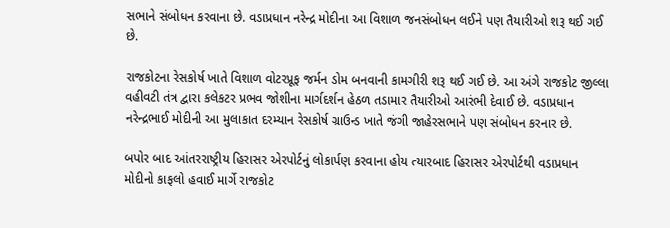સભાને સંબોધન કરવાના છે. વડાપ્રધાન નરેન્દ્ર મોદીના આ વિશાળ જનસંબોધન લઈને પણ તૈયારીઓ શરૂ થઈ ગઈ છે.

રાજકોટના રેસકોર્ષ ખાતે વિશાળ વોટરપ્રૂફ જર્મન ડોમ બનવાની કામગીરી શરૂ થઈ ગઈ છે. આ અંગે રાજકોટ જીલ્લા વહીવટી તંત્ર દ્વારા કલેકટર પ્રભવ જોશીના માર્ગદર્શન હેઠળ તડામાર તૈયારીઓ આરંભી દેવાઈ છે. વડાપ્રધાન નરેન્દ્રભાઈ મોદીની આ મુલાકાત દરમ્યાન રેસકોર્ષ ગ્રાઉન્ડ ખાતે જંગી જાહેરસભાને પણ સંબોધન કરનાર છે.

બપોર બાદ આંતરરાષ્ટ્રીય હિરાસર એરપોર્ટનું લોકાર્પણ કરવાના હોય ત્યારબાદ હિરાસર એરપોર્ટથી વડાપ્રધાન મોદીનો કાફલો હવાઈ માર્ગે રાજકોટ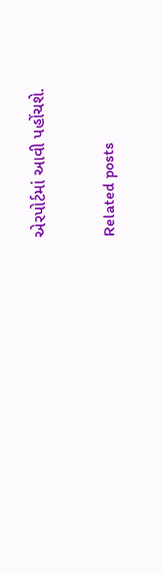એરપોર્ટમાં આવી પહોંચશે.

Related posts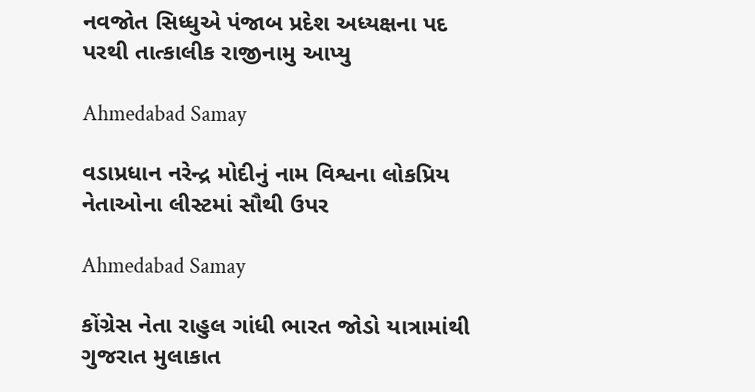નવજોત સિધ્ધુએ પંજાબ પ્રદેશ અધ્યક્ષના પદ પરથી તાત્કાલીક રાજીનામુ આપ્યુ

Ahmedabad Samay

વડાપ્રધાન નરેન્દ્ર મોદીનું નામ વિશ્વના લોકપ્રિય નેતાઓના લીસ્ટમાં સૌથી ઉપર

Ahmedabad Samay

કોંગ્રેસ નેતા રાહુલ ગાંધી ભારત જોડો યાત્રામાંથી ગુજરાત મુલાકાત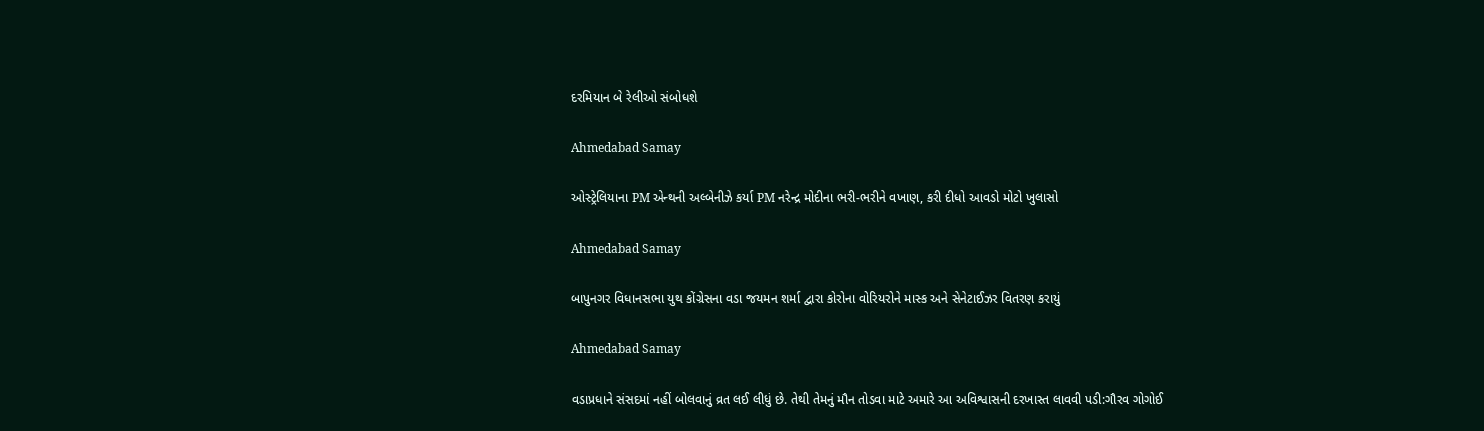દરમિયાન બે રેલીઓ સંબોધશે

Ahmedabad Samay

ઓસ્ટ્રેલિયાના PM એન્થની અલ્બેનીઝે કર્યા PM નરેન્દ્ર મોદીના ભરી-ભરીને વખાણ, કરી દીધો આવડો મોટો ખુલાસો

Ahmedabad Samay

બાપુનગર વિધાનસભા યુથ કોંગ્રેસના વડા જયમન શર્મા દ્વારા કોરોના વોરિયરોને માસ્ક અને સેનેટાઈઝર વિતરણ કરાયું

Ahmedabad Samay

વડાપ્રધાને સંસદમાં નહીં બોલવાનું વ્રત લઈ લીધું છે. તેથી તેમનું મૌન તોડવા માટે અમારે આ અવિશ્વાસની દરખાસ્ત લાવવી પડી:ગૌરવ ગોગોઈ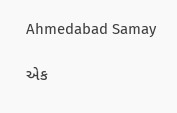Ahmedabad Samay

એક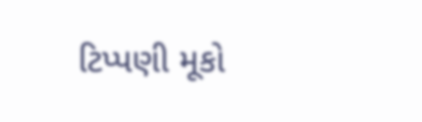ટિપ્પણી મૂકો